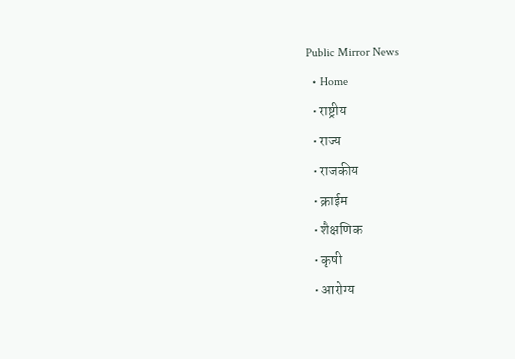Public Mirror News
  • Home
  • राष्ट्रीय
  • राज्य
  • राजकीय
  • क्राईम
  • शैक्षणिक
  • कृषी
  • आरोग्य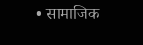• सामाजिक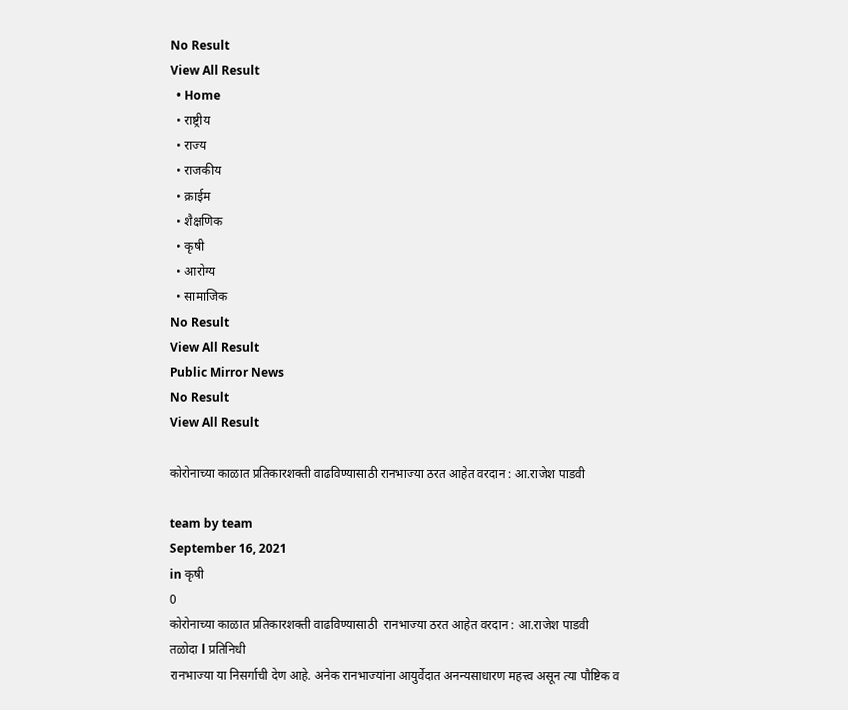No Result
View All Result
  • Home
  • राष्ट्रीय
  • राज्य
  • राजकीय
  • क्राईम
  • शैक्षणिक
  • कृषी
  • आरोग्य
  • सामाजिक
No Result
View All Result
Public Mirror News
No Result
View All Result

कोरोनाच्या काळात प्रतिकारशक्ती वाढविण्यासाठी रानभाज्या ठरत आहेत वरदान : आ.राजेश पाडवी

team by team
September 16, 2021
in कृषी
0
कोरोनाच्या काळात प्रतिकारशक्ती वाढविण्यासाठी  रानभाज्या ठरत आहेत वरदान : आ.राजेश पाडवी
तळोदा l प्रतिनिधी
रानभाज्या या निसर्गाची देण आहे. अनेक रानभाज्यांना आयुर्वेदात अनन्यसाधारण महत्त्व असून त्या पौष्टिक व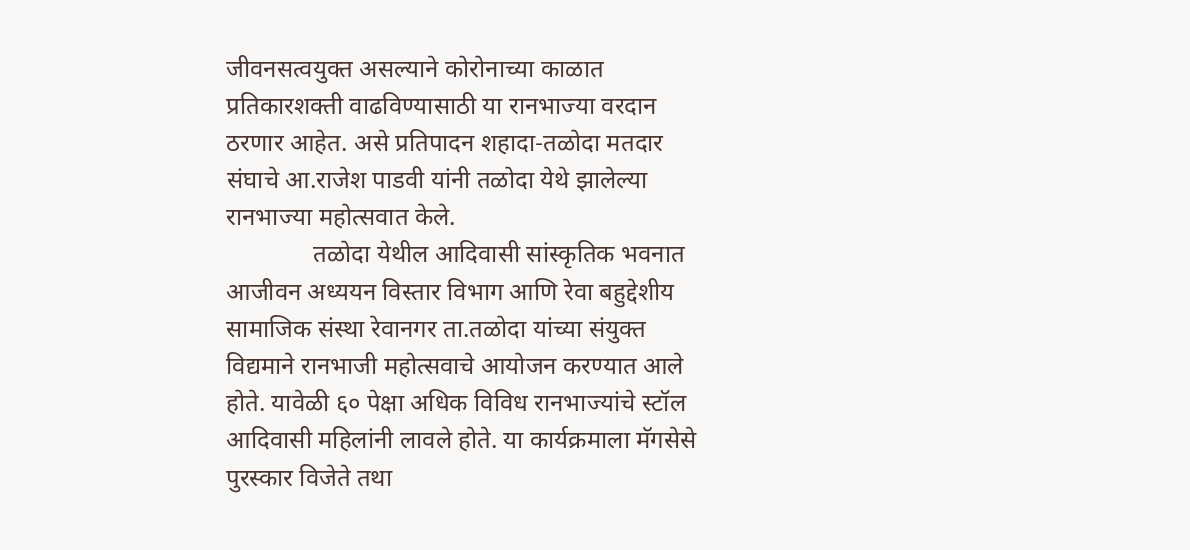जीवनसत्वयुक्त असल्याने कोरोनाच्या काळात प्रतिकारशक्ती वाढविण्यासाठी या रानभाज्या वरदान ठरणार आहेत. असे प्रतिपादन शहादा-तळोदा मतदार संघाचे आ.राजेश पाडवी यांनी तळोदा येथे झालेल्या रानभाज्या महोत्सवात केले.
              तळोदा येथील आदिवासी सांस्कृतिक भवनात आजीवन अध्ययन विस्तार विभाग आणि रेवा बहुद्देशीय सामाजिक संस्था रेवानगर ता.तळोदा यांच्या संयुक्त विद्यमाने रानभाजी महोत्सवाचे आयोजन करण्यात आले होते. यावेळी ६० पेक्षा अधिक विविध रानभाज्यांचे स्टॉल आदिवासी महिलांनी लावले होते. या कार्यक्रमाला मॅगसेसे पुरस्कार विजेते तथा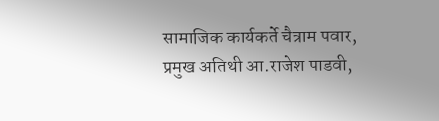सामाजिक कार्यकर्ते चैत्राम पवार, प्रमुख अतिथी आ.राजेश पाडवी,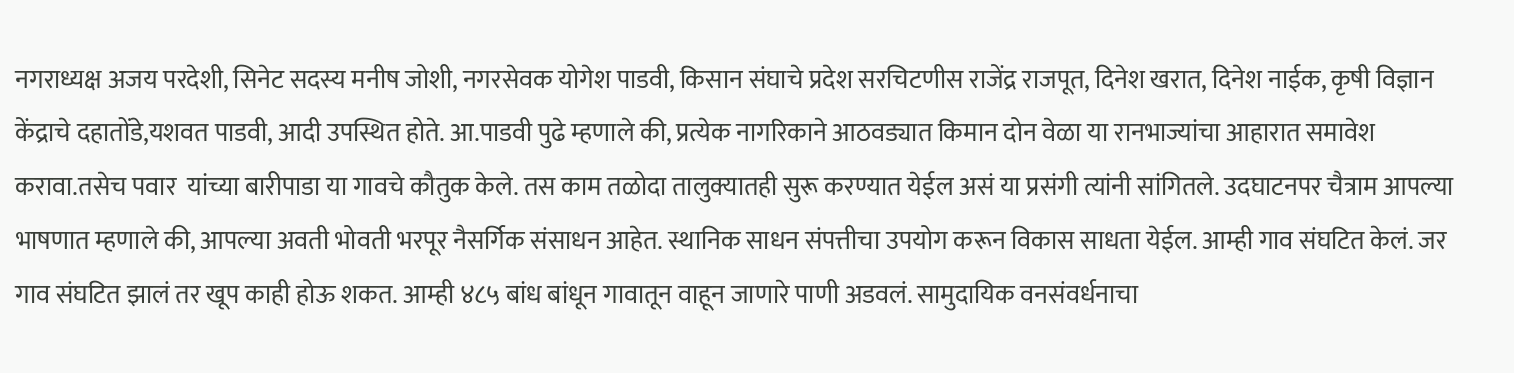नगराध्यक्ष अजय परदेशी, सिनेट सदस्य मनीष जोशी, नगरसेवक योगेश पाडवी, किसान संघाचे प्रदेश सरचिटणीस राजेंद्र राजपूत, दिनेश खरात, दिनेश नाईक, कृषी विज्ञान केंद्राचे दहातोंडे,यशवत पाडवी, आदी उपस्थित होते. आ.पाडवी पुढे म्हणाले की, प्रत्येक नागरिकाने आठवड्यात किमान दोन वेळा या रानभाज्यांचा आहारात समावेश करावा.तसेच पवार  यांच्या बारीपाडा या गावचे कौतुक केले. तस काम तळोदा तालुक्यातही सुरू करण्यात येईल असं या प्रसंगी त्यांनी सांगितले. उदघाटनपर चैत्राम आपल्या भाषणात म्हणाले की, आपल्या अवती भोवती भरपूर नैसर्गिक संसाधन आहेत. स्थानिक साधन संपत्तीचा उपयोग करून विकास साधता येईल. आम्ही गाव संघटित केलं. जर गाव संघटित झालं तर खूप काही होऊ शकत. आम्ही ४८५ बांध बांधून गावातून वाहून जाणारे पाणी अडवलं. सामुदायिक वनसंवर्धनाचा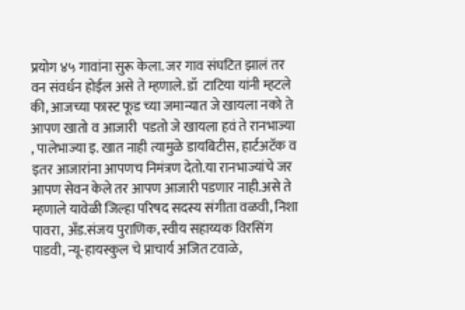प्रयोग ४५ गावांना सुरू केला. जर गाव संघटित झालं तर वन संवर्धन होईल असे ते म्हणाले. डॉ  टाटिया यांनी म्हटले की, आजच्या फास्ट फूड च्या जमान्यात जे खायला नको ते आपण खातो व आजारी  पडतो जे खायला हवं ते रानभाज्या , पालेभाज्या इ. खात नाही त्यामुळे डायबिटीस, हार्टअटॅक व इतर आजारांना आपणच निमंत्रण देतो.या रानभाज्यांचे जर आपण सेवन केले तर आपण आजारी पडणार नाही.असे ते म्हणाले यावेळी जिल्हा परिषद सदस्य संगीता वळवी, निशा पावरा, अँड.संजय पुराणिक, स्वीय सहाय्यक विरसिंग पाडवी, न्यू-हायस्कुल चे प्राचार्य अजित टवाळे,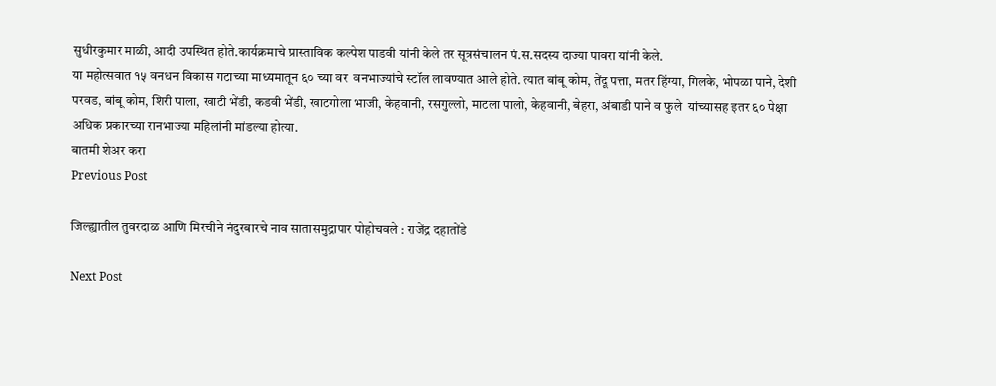सुधीरकुमार माळी, आदी उपस्थित होते.कार्यक्रमाचे प्रास्ताविक कल्पेश पाडवी यांनी केले तर सूत्रसंचालन पं.स.सदस्य दाज्या पावरा यांनी केले.
या महोत्सवात १५ वनधन विकास गटाच्या माध्यमातून ६० च्या वर  वनभाज्यांचे स्टॉल लावण्यात आले होते. त्यात बांबू कोम, तेंदू पत्ता, मतर हिंग्या, गिलके, भोपळा पाने, देशी परवड, बांबू कोम, शिरी पाला, खाटी भेंडी, कडवी भेंडी, खाटगोला भाजी, केहवानी, रसगुल्लो, माटला पालो, केहवानी, बेहरा, अंबाडी पाने व फुले  यांच्यासह इतर ६० पेक्षा अधिक प्रकारच्या रानभाज्या महिलांनी मांडल्या होत्या.
बातमी शेअर करा
Previous Post

जिल्ह्यातील तुवरदाळ आणि मिरचीने नंदुरबारचे नाव सातासमुद्रापार पोहोचवले : राजेंद्र दहातोंडे

Next Post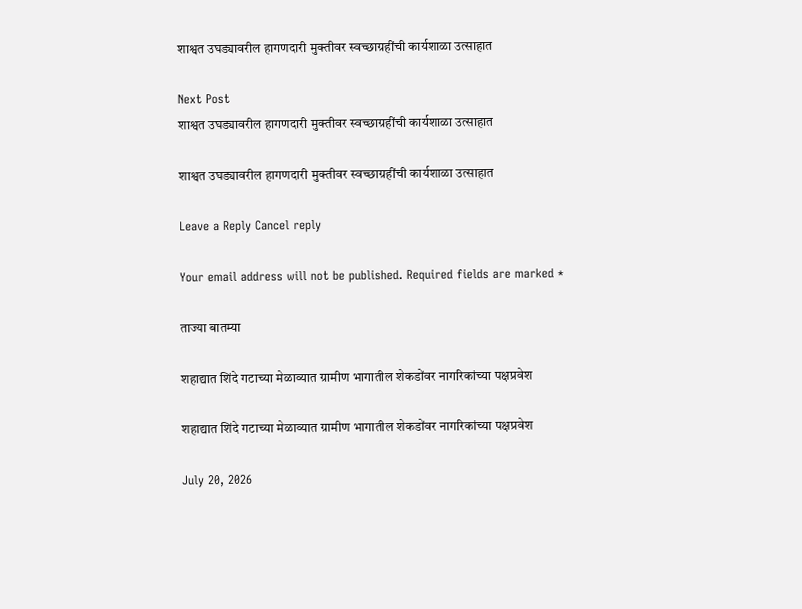शाश्वत उघड्यावरील हागणदारी मुक्तीवर स्वच्छाग्रहींची कार्यशाळा उत्साहात

Next Post
शाश्वत उघड्यावरील हागणदारी मुक्तीवर स्वच्छाग्रहींची कार्यशाळा उत्साहात

शाश्वत उघड्यावरील हागणदारी मुक्तीवर स्वच्छाग्रहींची कार्यशाळा उत्साहात

Leave a Reply Cancel reply

Your email address will not be published. Required fields are marked *

ताज्या बातम्या

शहाद्यात शिंदे गटाच्या मेळाव्यात ग्रामीण भागातील शेकडोंवर नागरिकांच्या पक्षप्रवेश

शहाद्यात शिंदे गटाच्या मेळाव्यात ग्रामीण भागातील शेकडोंवर नागरिकांच्या पक्षप्रवेश

July 20, 2026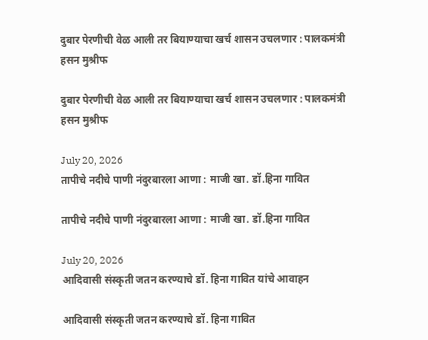दुबार पेरणीची वेळ आली तर बियाण्याचा खर्च शासन उचलणार : पालकमंत्री हसन मुश्रीफ

दुबार पेरणीची वेळ आली तर बियाण्याचा खर्च शासन उचलणार : पालकमंत्री हसन मुश्रीफ

July 20, 2026
तापीचे नदीचे पाणी नंदुरबारला आणा : माजी खा. डॉ.हिना गावित

तापीचे नदीचे पाणी नंदुरबारला आणा : माजी खा. डॉ.हिना गावित

July 20, 2026
आदिवासी संस्कृती जतन करण्याचे डॉ. हिना गावित यांचे आवाहन

आदिवासी संस्कृती जतन करण्याचे डॉ. हिना गावित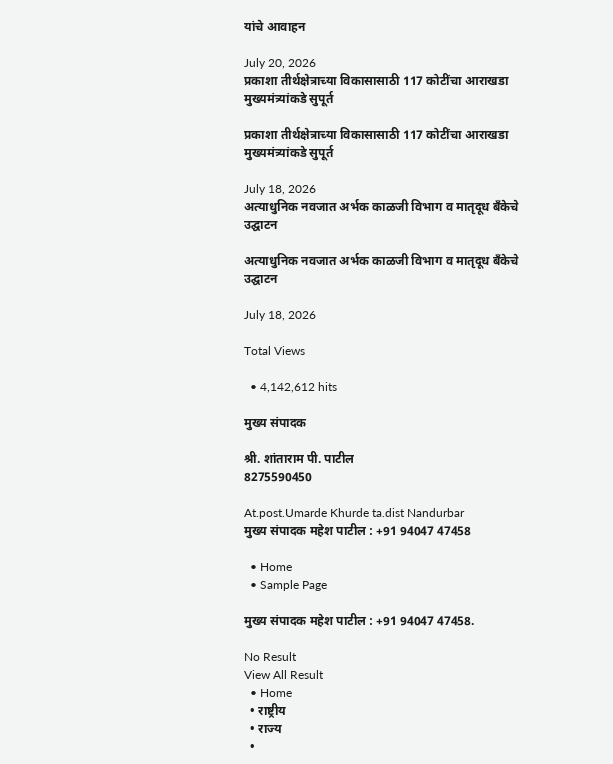यांचे आवाहन

July 20, 2026
प्रकाशा तीर्थक्षेत्राच्या विकासासाठी 117 कोटींचा आराखडा मुख्यमंत्र्यांकडे सुपूर्त

प्रकाशा तीर्थक्षेत्राच्या विकासासाठी 117 कोटींचा आराखडा मुख्यमंत्र्यांकडे सुपूर्त

July 18, 2026
अत्याधुनिक नवजात अर्भक काळजी विभाग व मातृदूध बँकेचे उद्घाटन

अत्याधुनिक नवजात अर्भक काळजी विभाग व मातृदूध बँकेचे उद्घाटन

July 18, 2026

Total Views

  • 4,142,612 hits

मुख्य संपादक

श्री. शांताराम पी. पाटील
8275590450

At.post.Umarde Khurde ta.dist Nandurbar
मुख्य संपादक महेश पाटील : +91 94047 47458

  • Home
  • Sample Page

मुख्य संपादक महेश पाटील : +91 94047 47458.

No Result
View All Result
  • Home
  • राष्ट्रीय
  • राज्य
  •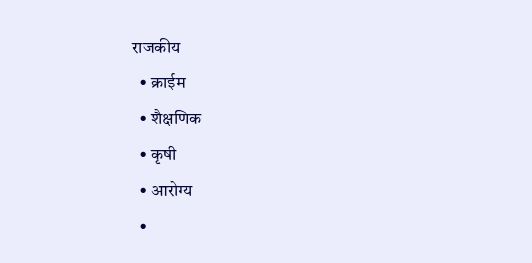राजकीय
  • क्राईम
  • शैक्षणिक
  • कृषी
  • आरोग्य
  •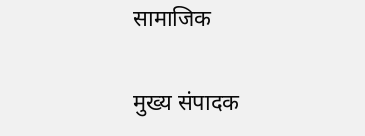सामाजिक

मुख्य संपादक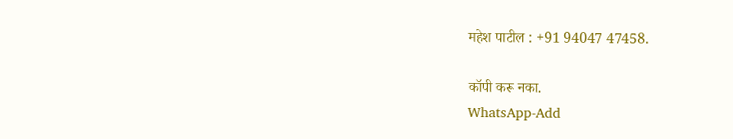महेश पाटील : +91 94047 47458.

कॉपी करू नका.
WhatsApp-Add